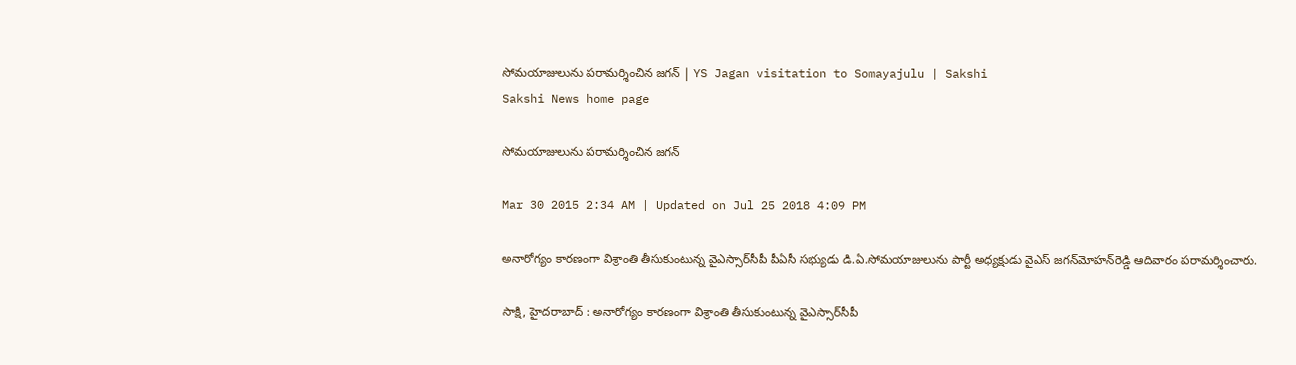సోమయాజులును పరామర్శించిన జగన్ | YS Jagan visitation to Somayajulu | Sakshi
Sakshi News home page

సోమయాజులును పరామర్శించిన జగన్

Mar 30 2015 2:34 AM | Updated on Jul 25 2018 4:09 PM

అనారోగ్యం కారణంగా విశ్రాంతి తీసుకుంటున్న వైఎస్సార్‌సీపీ పీఏసీ సభ్యుడు డి.ఏ.సోమయాజులును పార్టీ అధ్యక్షుడు వైఎస్ జగన్‌మోహన్‌రెడ్డి ఆదివారం పరామర్శించారు.

సాక్షి, హైదరాబాద్ : అనారోగ్యం కారణంగా విశ్రాంతి తీసుకుంటున్న వైఎస్సార్‌సీపీ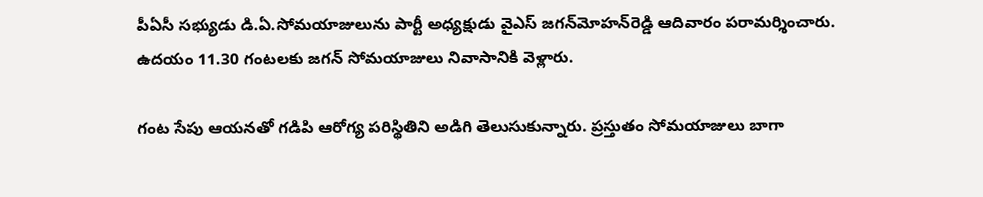పీఏసీ సభ్యుడు డి.ఏ.సోమయాజులును పార్టీ అధ్యక్షుడు వైఎస్ జగన్‌మోహన్‌రెడ్డి ఆదివారం పరామర్శించారు. ఉదయం 11.30 గంటలకు జగన్ సోమయాజులు నివాసానికి వెళ్లారు.

గంట సేపు ఆయనతో గడిపి ఆరోగ్య పరిస్థితిని అడిగి తెలుసుకున్నారు. ప్రస్తుతం సోమయాజులు బాగా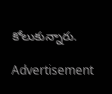కోలుకున్నారు.

Advertisement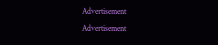Advertisement
Advertisement